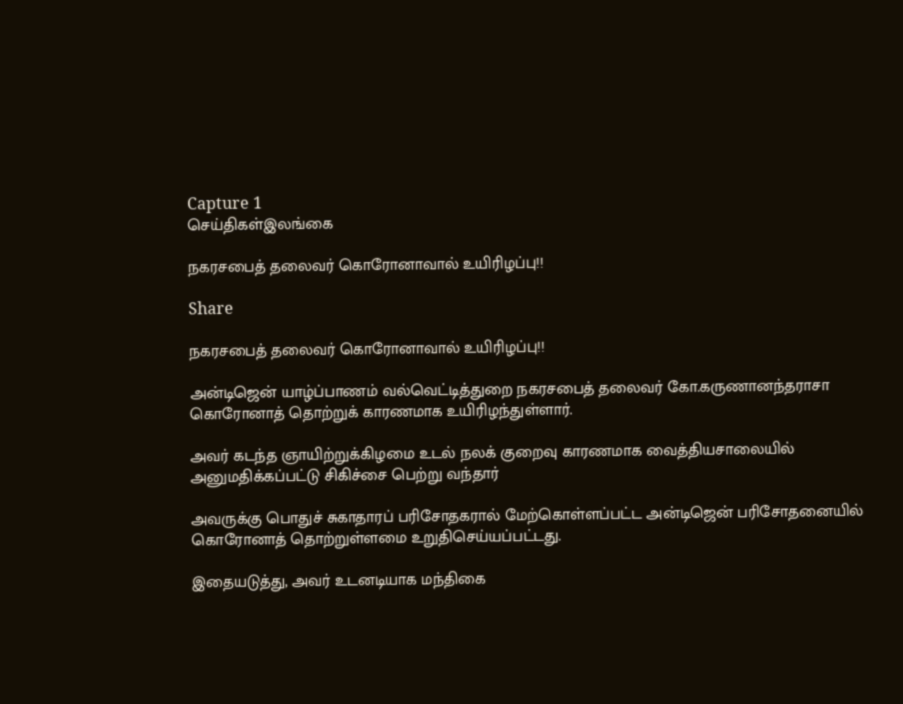Capture 1
செய்திகள்இலங்கை

நகரசபைத் தலைவர் கொரோனாவால் உயிரிழப்பு!!

Share

நகரசபைத் தலைவர் கொரோனாவால் உயிரிழப்பு!!

அன்டிஜென் யாழ்ப்பாணம் வல்வெட்டித்துறை நகரசபைத் தலைவர் கோ.கருணானந்தராசா கொரோனாத் தொற்றுக் காரணமாக உயிரிழந்துள்ளார்.

அவர் கடந்த ஞாயிற்றுக்கிழமை உடல் நலக் குறைவு காரணமாக வைத்தியசாலையில் அனுமதிக்கப்பட்டு சிகிச்சை பெற்று வந்தார்

அவருக்கு பொதுச் சுகாதாரப் பரிசோதகரால் மேற்கொள்ளப்பட்ட அன்டிஜென் பரிசோதனையில் கொரோனாத் தொற்றுள்ளமை உறுதிசெய்யப்பட்டது.

இதையடுத்து, அவர் உடனடியாக மந்திகை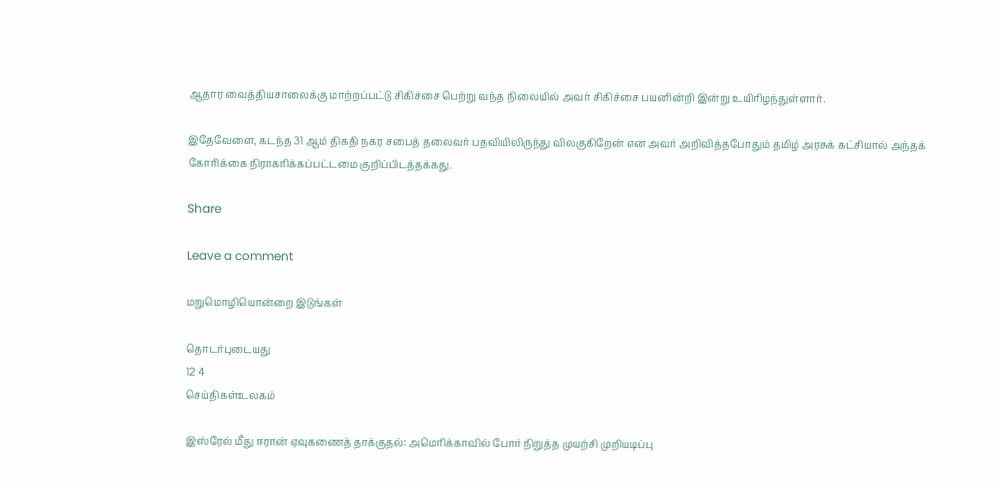ஆதார வைத்தியசாலைக்கு மாற்றப்பட்டு சிகிச்சை பெற்று வந்த நிலையில் அவர் சிகிச்சை பயனின்றி இன்று உயிரிழந்துள்ளார்.

இதேவேளை, கடந்த 31 ஆம் திகதி நகர சபைத் தலைவர் பதவியிலிருந்து விலகுகிறேன் என அவர் அறிவித்தபோதும் தமிழ் அரசுக் கட்சியால் அந்தக் கோரிக்கை நிராகரிக்கப்பட்டமை குறிப்பிடத்தக்கது.

Share

Leave a comment

மறுமொழியொன்றை இடுங்கள்

தொடர்புடையது
12 4
செய்திகள்உலகம்

இஸ்ரேல் மீது ஈரான் ஏவுகணைத் தாக்குதல்: அமெரிக்காவில் போர் நிறுத்த முயற்சி முறியடிப்பு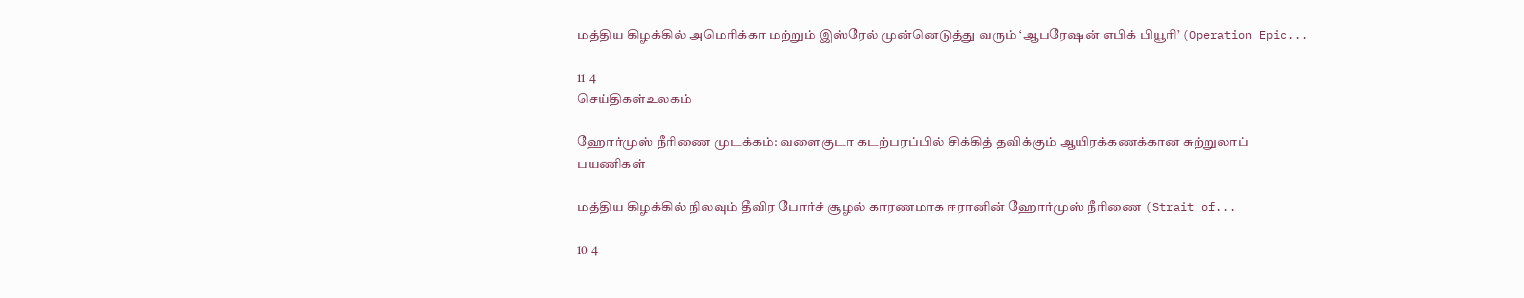மத்திய கிழக்கில் அமெரிக்கா மற்றும் இஸ்ரேல் முன்னெடுத்து வரும் ‘ஆபரேஷன் எபிக் பியூரி’ (Operation Epic...

11 4
செய்திகள்உலகம்

ஹோர்முஸ் நீரிணை முடக்கம்: வளைகுடா கடற்பரப்பில் சிக்கித் தவிக்கும் ஆயிரக்கணக்கான சுற்றுலாப் பயணிகள்

மத்திய கிழக்கில் நிலவும் தீவிர போர்ச் சூழல் காரணமாக ஈரானின் ஹோர்முஸ் நீரிணை (Strait of...

10 4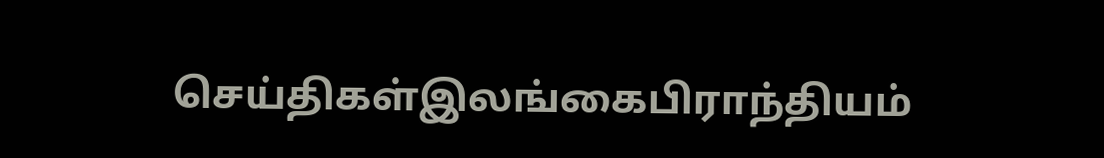செய்திகள்இலங்கைபிராந்தியம்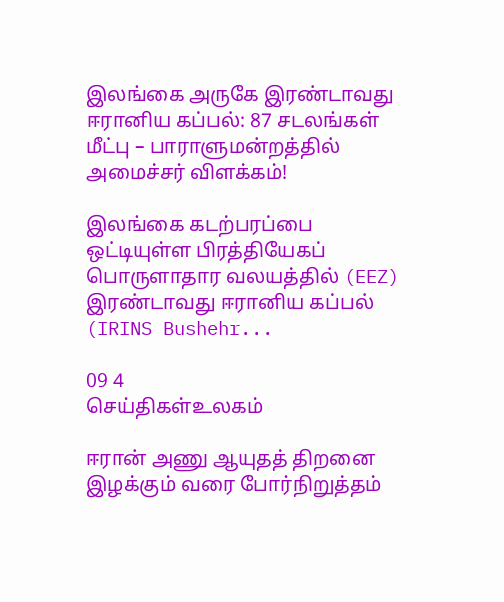இலங்கை அருகே இரண்டாவது ஈரானிய கப்பல்: 87 சடலங்கள் மீட்பு – பாராளுமன்றத்தில் அமைச்சர் விளக்கம்!

இலங்கை கடற்பரப்பை ஒட்டியுள்ள பிரத்தியேகப் பொருளாதார வலயத்தில் (EEZ) இரண்டாவது ஈரானிய கப்பல் (IRINS Bushehr...

09 4
செய்திகள்உலகம்

ஈரான் அணு ஆயுதத் திறனை இழக்கும் வரை போர்நிறுத்தம்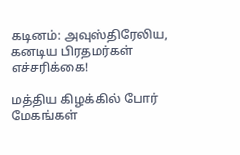கடினம்: அவுஸ்திரேலிய, கனடிய பிரதமர்கள் எச்சரிக்கை!

மத்திய கிழக்கில் போர் மேகங்கள்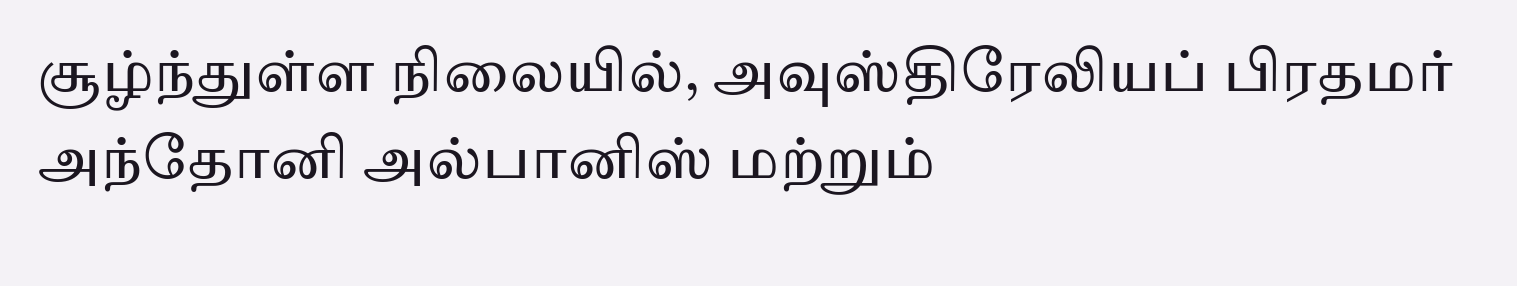சூழ்ந்துள்ள நிலையில், அவுஸ்திரேலியப் பிரதமர் அந்தோனி அல்பானிஸ் மற்றும்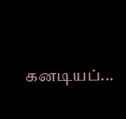கனடியப்...